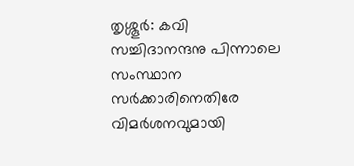തൃശ്ശൂർ: കവി സച്ചിദാനന്ദനു പിന്നാലെ സംസ്ഥാന സർക്കാരിനെതിരേ വിമർശനവുമായി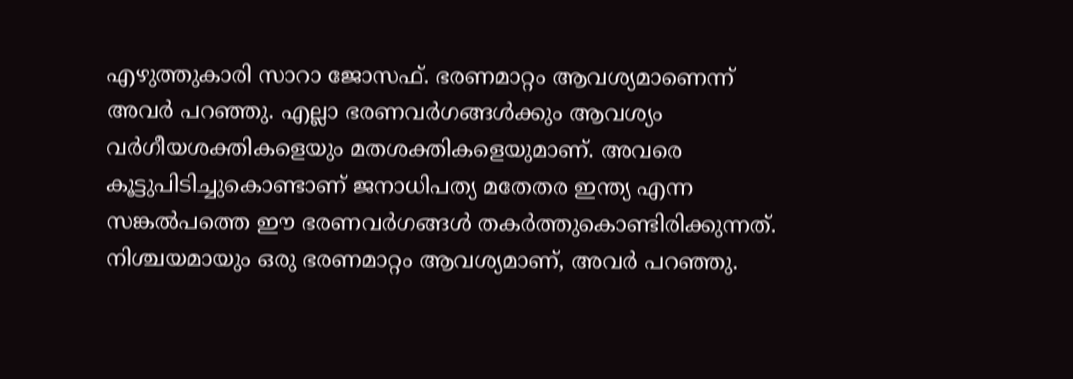എഴുത്തുകാരി സാറാ ജോസഫ്. ഭരണമാറ്റം ആവശ്യമാണെന്ന് അവർ പറഞ്ഞു. എല്ലാ ഭരണവർഗങ്ങൾക്കും ആവശ്യം വർഗീയശക്തികളെയും മതശക്തികളെയുമാണ്. അവരെ കൂട്ടുപിടിച്ചുകൊണ്ടാണ് ജനാധിപത്യ മതേതര ഇന്ത്യ എന്ന സങ്കൽപത്തെ ഈ ഭരണവർഗങ്ങൾ തകർത്തുകൊണ്ടിരിക്കുന്നത്. നിശ്ചയമായും ഒരു ഭരണമാറ്റം ആവശ്യമാണ്, അവർ പറഞ്ഞു.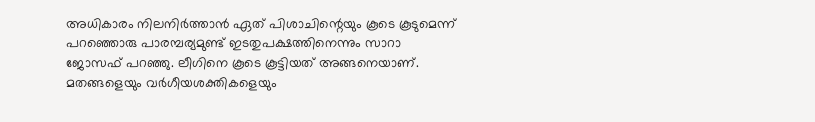അധികാരം നിലനിർത്താൻ ഏത് പിശാചിന്റെയും കൂടെ കൂടുമെന്ന് പറഞ്ഞൊരു പാരമ്പര്യമുണ്ട് ഇടതുപക്ഷത്തിനെന്നും സാറാ ജോസഫ് പറഞ്ഞു. ലീഗിനെ കൂടെ കൂട്ടിയത് അങ്ങനെയാണ്. മതങ്ങളെയും വർഗീയശക്തികളെയും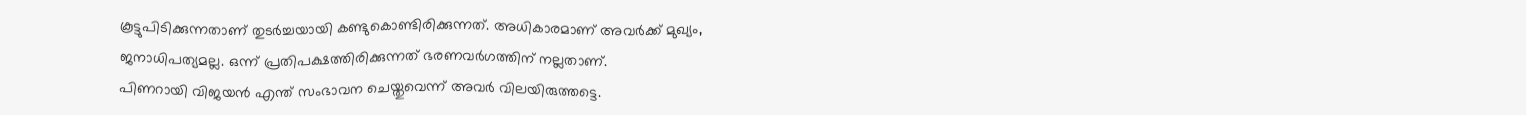കൂട്ടുപിടിക്കുന്നതാണ് തുടർച്ചയായി കണ്ടുകൊണ്ടിരിക്കുന്നത്. അധികാരമാണ് അവർക്ക് മുഖ്യം, ജനാധിപത്യമല്ല. ഒന്ന് പ്രതിപക്ഷത്തിരിക്കുന്നത് ഭരണവർഗത്തിന് നല്ലതാണ്.
പിണറായി വിജയൻ എന്ത് സംഭാവന ചെയ്തുവെന്ന് അവർ വിലയിരുത്തട്ടെ.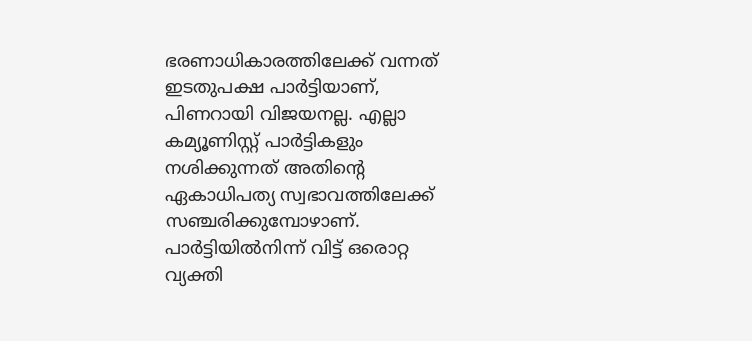ഭരണാധികാരത്തിലേക്ക് വന്നത് ഇടതുപക്ഷ പാർട്ടിയാണ്, പിണറായി വിജയനല്ല. എല്ലാ കമ്യൂണിസ്റ്റ് പാർട്ടികളും നശിക്കുന്നത് അതിന്റെ ഏകാധിപത്യ സ്വഭാവത്തിലേക്ക് സഞ്ചരിക്കുമ്പോഴാണ്. പാർട്ടിയിൽനിന്ന് വിട്ട് ഒരൊറ്റ വ്യക്തി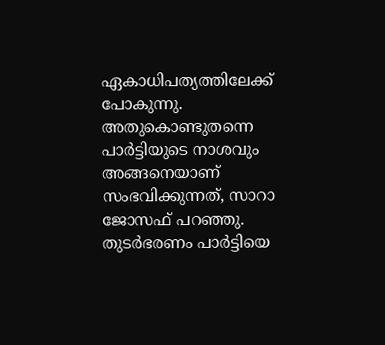ഏകാധിപത്യത്തിലേക്ക് പോകുന്നു. അതുകൊണ്ടുതന്നെ പാർട്ടിയുടെ നാശവും അങ്ങനെയാണ് സംഭവിക്കുന്നത്, സാറാ ജോസഫ് പറഞ്ഞു.
തുടർഭരണം പാർട്ടിയെ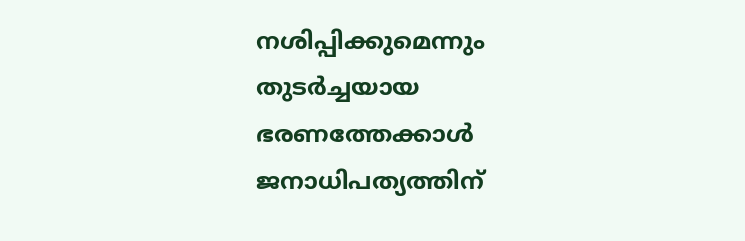നശിപ്പിക്കുമെന്നും തുടർച്ചയായ ഭരണത്തേക്കാൾ ജനാധിപത്യത്തിന്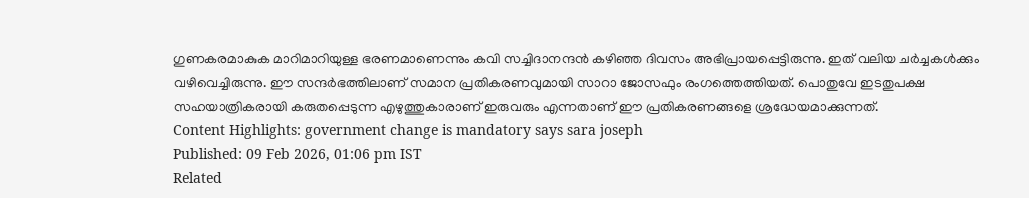ഗുണകരമാകുക മാറിമാറിയുള്ള ഭരണമാണെന്നും കവി സച്ചിദാനന്ദൻ കഴിഞ്ഞ ദിവസം അഭിപ്രായപ്പെട്ടിരുന്നു. ഇത് വലിയ ചർച്ചകൾക്കും വഴിവെച്ചിരുന്നു. ഈ സന്ദർഭത്തിലാണ് സമാന പ്രതികരണവുമായി സാറാ ജോസഫും രംഗത്തെത്തിയത്. പൊതുവേ ഇടതുപക്ഷ സഹയാത്രികരായി കരുതപ്പെടുന്ന എഴുത്തുകാരാണ് ഇരുവരും എന്നതാണ് ഈ പ്രതികരണങ്ങളെ ശ്രദ്ധേയമാക്കുന്നത്.
Content Highlights: government change is mandatory says sara joseph
Published: 09 Feb 2026, 01:06 pm IST
Related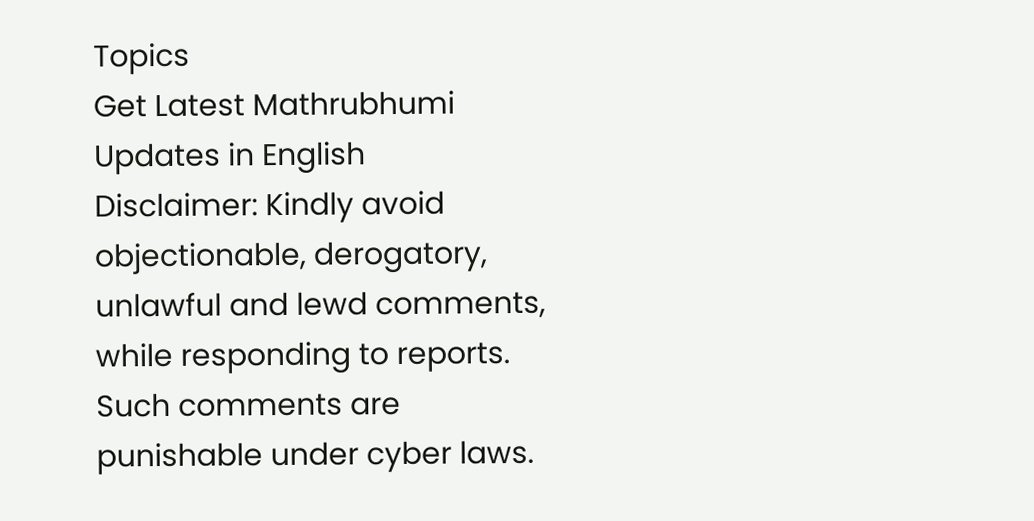Topics
Get Latest Mathrubhumi Updates in English
Disclaimer: Kindly avoid objectionable, derogatory, unlawful and lewd comments, while responding to reports. Such comments are punishable under cyber laws.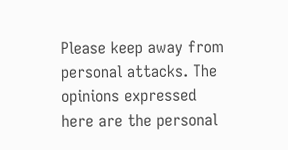Please keep away from personal attacks. The opinions expressed here are the personal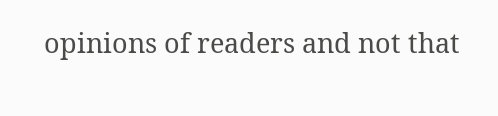opinions of readers and not that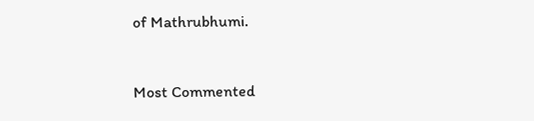of Mathrubhumi.



Most Commented